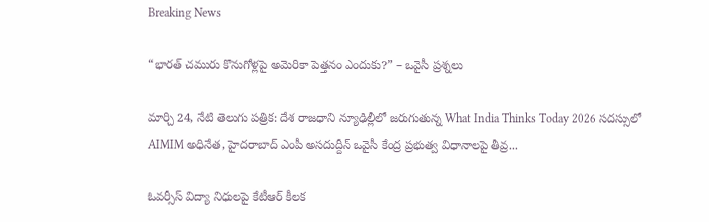Breaking News

“భారత్ చమురు కొనుగోళ్లపై అమెరికా పెత్తనం ఎందుకు?” – ఒవైసీ ప్రశ్నలు

మార్చి 24, నేటి తెలుగు పత్రిక: దేశ రాజధాని న్యూఢిల్లీలో జరుగుతున్న What India Thinks Today 2026 సదస్సులో AIMIM అధినేత, హైదరాబాద్ ఎంపీ అసదుద్దీన్ ఒవైసీ కేంద్ర ప్రభుత్వ విధానాలపై తీవ్ర...

ఓవర్సీస్ విద్యా నిధులపై కేటీఆర్ కీలక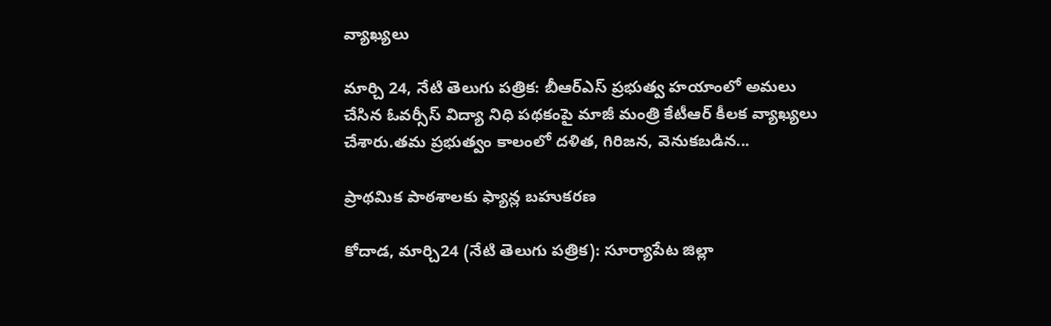వ్యాఖ్యలు

మార్చి 24, నేటి తెలుగు పత్రిక: బీఆర్ఎస్ ప్రభుత్వ హయాంలో అమలు చేసిన ఓవర్సీస్ విద్యా నిధి పథకంపై మాజీ మంత్రి కేటీఆర్ కీలక వ్యాఖ్యలు చేశారు.తమ ప్రభుత్వం కాలంలో దళిత, గిరిజన, వెనుకబడిన...

ప్రాథమిక పాఠశాలకు ఫ్యాన్ల బహుకరణ

కోదాడ, మార్చి24 (నేటి తెలుగు పత్రిక): సూర్యాపేట జిల్లా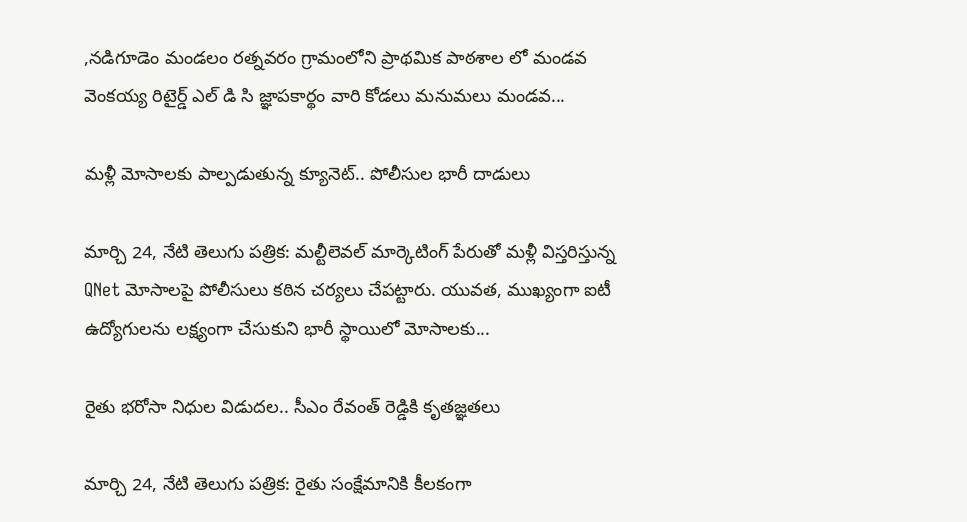,నడిగూడెం మండలం రత్నవరం గ్రామంలోని ప్రాథమిక పాఠశాల లో మండవ వెంకయ్య రిటైర్డ్ ఎల్ డి సి జ్ఞాపకార్థం వారి కోడలు మనుమలు మండవ...

మళ్లీ మోసాలకు పాల్పడుతున్న క్యూనెట్.. పోలీసుల భారీ దాడులు

మార్చి 24, నేటి తెలుగు పత్రిక: మల్టీలెవల్ మార్కెటింగ్ పేరుతో మళ్లీ విస్తరిస్తున్న QNet మోసాలపై పోలీసులు కఠిన చర్యలు చేపట్టారు. యువత, ముఖ్యంగా ఐటీ ఉద్యోగులను లక్ష్యంగా చేసుకుని భారీ స్థాయిలో మోసాలకు...

రైతు భరోసా నిధుల విడుదల.. సీఎం రేవంత్ రెడ్డికి కృతజ్ఞతలు

మార్చి 24, నేటి తెలుగు పత్రిక: రైతు సంక్షేమానికి కీలకంగా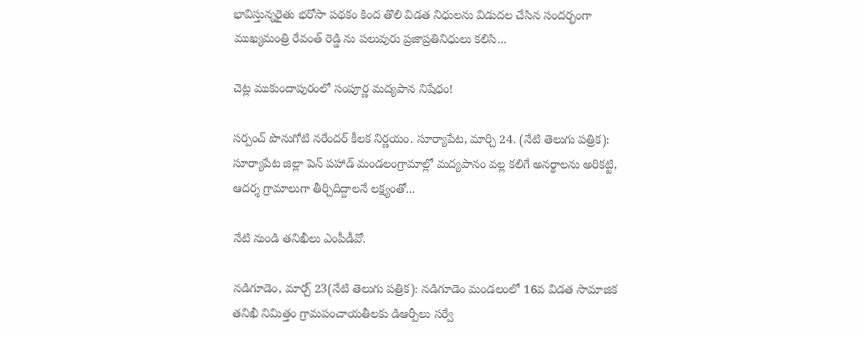భావిస్తున్నరైతు భరోసా పథకం కింద తొలి విడత నిధులను విడుదల చేసిన సందర్భంగా ముఖ్యమంత్రి రేవంత్ రెడ్డి ను పలువురు ప్రజాప్రతినిధులు కలిసి...

చెట్ల ముకుందాపురంలో సంపూర్ణ మద్యపాన నిషేధం!

సర్పంచ్ పొనుగోటి నరేందర్ కీలక నిర్ణయం. సూర్యాపేట, మార్చి 24. (నేటి తెలుగు పత్రిక): సూర్యాపేట జిల్లా పెన్ పహాడ్ మండలంగ్రామాల్లో మద్యపానం వల్ల కలిగే అనర్థాలను అరికట్టి, ఆదర్శ గ్రామాలుగా తీర్చిదిద్దాలనే లక్ష్యంతో...

నేటి నుండి తనిఖీలు ఎంపీడీవో.

నడిగూడెం, మార్చ్ 23(నేటి తెలుగు పత్రిక): నడిగూడెం మండలంలో 16వ విడత సామాజిక తనిఖీ నిమిత్తం గ్రామపంచాయతీలకు డిఆర్పీలు సర్వే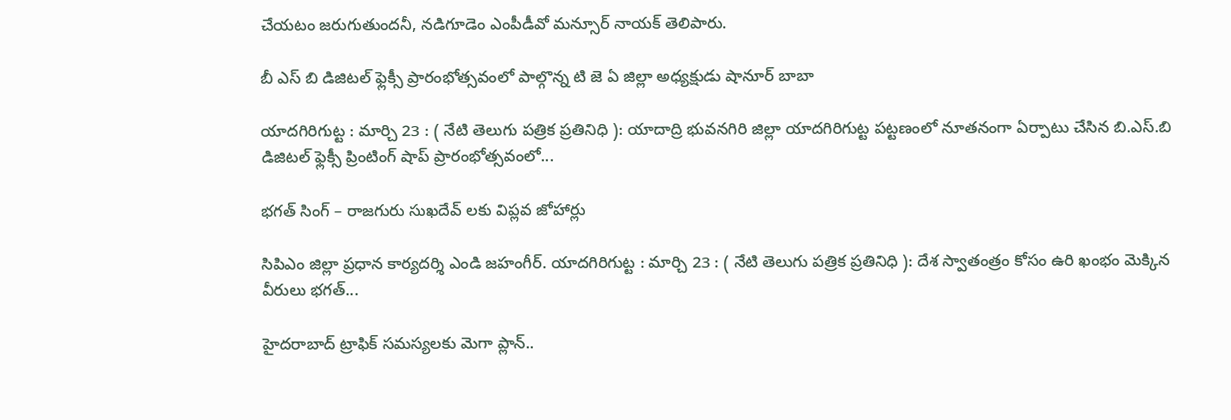చేయటం జరుగుతుందనీ, నడిగూడెం ఎంపీడీవో మన్సూర్ నాయక్ తెలిపారు.

బీ ఎస్ బి డిజిటల్ ఫ్లెక్సీ ప్రారంభోత్సవంలో పాల్గొన్న టి జె ఏ జిల్లా అధ్యక్షుడు షానూర్ బాబా

యాదగిరిగుట్ట : మార్చి 23 : ( నేటి తెలుగు పత్రిక ప్రతినిధి ): యాదాద్రి భువనగిరి జిల్లా యాదగిరిగుట్ట పట్టణంలో నూతనంగా ఏర్పాటు చేసిన బి.ఎస్.బి డిజిటల్ ఫ్లెక్సీ ప్రింటింగ్ షాప్ ప్రారంభోత్సవంలో...

భగత్ సింగ్ – రాజగురు సుఖదేవ్ లకు విప్లవ జోహార్లు

సిపిఎం జిల్లా ప్రధాన కార్యదర్శి ఎండి జహంగీర్. యాదగిరిగుట్ట : మార్చి 23 : ( నేటి తెలుగు పత్రిక ప్రతినిధి ): దేశ స్వాతంత్రం కోసం ఉరి ఖంభం మెక్కిన వీరులు భగత్...

హైదరాబాద్ ట్రాఫిక్ సమస్యలకు మెగా ప్లాన్..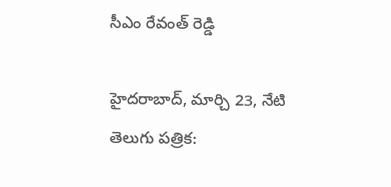సీఎం రేవంత్ రెడ్డి

హైదరాబాద్, మార్చి 23, నేటి తెలుగు పత్రిక: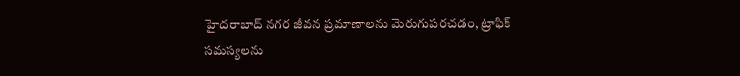హైదరాబాద్ నగర జీవన ప్రమాణాలను మెరుగుపరచడం, ట్రాఫిక్ సమస్యలను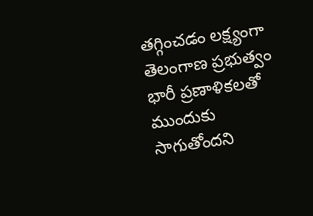తగ్గించడం లక్ష్యంగా తెలంగాణ ప్రభుత్వం భారీ ప్రణాళికలతో ముందుకు సాగుతోందని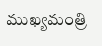ముఖ్యమంత్రి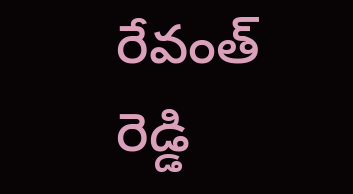రేవంత్ రెడ్డి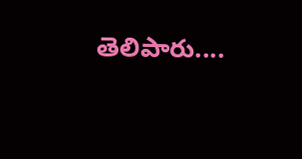తెలిపారు....